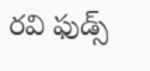రవి ఫుడ్స్‌‌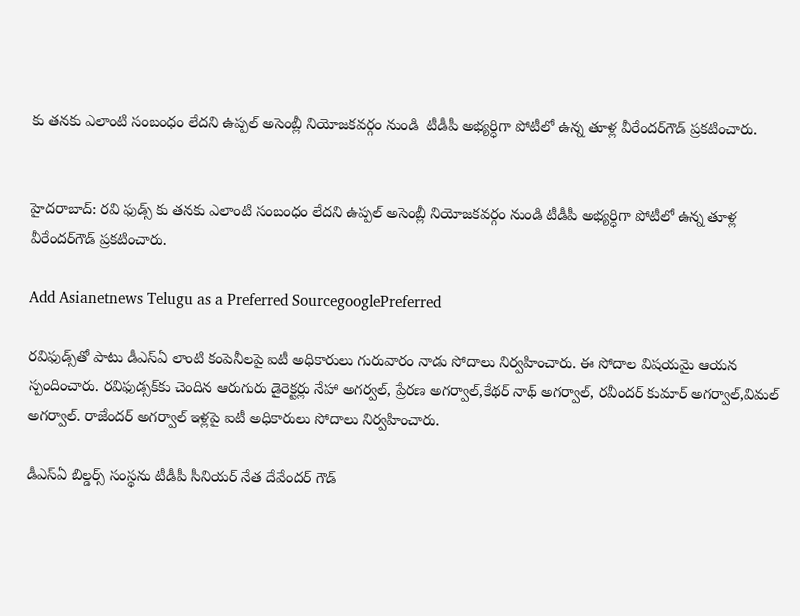కు తనకు ఎలాంటి సంబంధం లేదని ఉప్పల్ అసెంబ్లీ నియోజకవర్గం నుండి  టీడీపీ అభ్యర్ధిగా పోటీలో ఉన్న తూళ్ల వీరేందర్‌గౌడ్ ప్రకటించారు.


హైదరాబాద్: రవి ఫుడ్స్‌‌ కు తనకు ఎలాంటి సంబంధం లేదని ఉప్పల్ అసెంబ్లీ నియోజకవర్గం నుండి టీడీపీ అభ్యర్ధిగా పోటీలో ఉన్న తూళ్ల వీరేందర్‌గౌడ్ ప్రకటించారు.

Add Asianetnews Telugu as a Preferred SourcegooglePreferred

రవిఫుడ్స్‌తో పాటు డీఎస్ఏ లాంటి కంపెనీలపై ఐటీ అధికారులు గురువారం నాడు సోదాలు నిర్వహించారు. ఈ సోదాల విషయమై ఆయన స్పందించారు. రవిఫుడ్సక్‌కు చెందిన ఆరుగురు డైరెక్టర్లు నేహా అగర్వల్, ప్రేరణ అగర్వాల్,కేథర్ నాథ్ అగర్వాల్, రవీందర్ కుమార్ అగర్వాల్,విమల్ అగర్వాల్. రాజేందర్ అగర్వాల్ ఇళ్లపై ఐటీ అధికారులు సోదాలు నిర్వహించారు.

డీఎస్ఏ బిల్డర్స్‌ సంస్థను టీడీపీ సీనియర్ నేత దేవేందర్ గౌడ్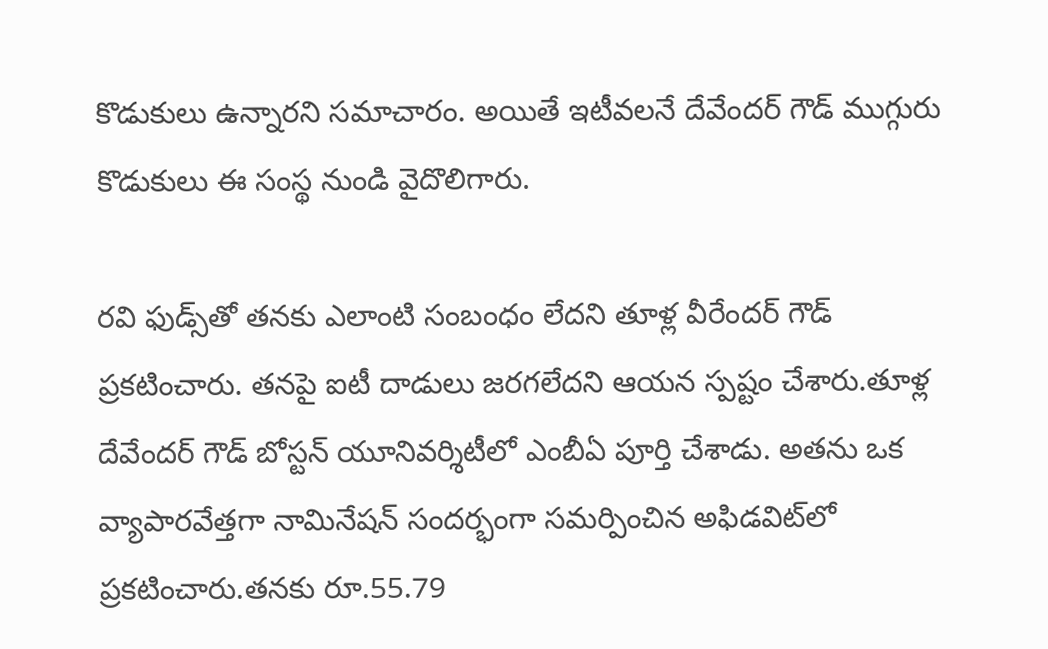కొడుకులు ఉన్నారని సమాచారం. అయితే ఇటీవలనే దేవేందర్ గౌడ్ ముగ్గురు కొడుకులు ఈ సంస్థ నుండి వైదొలిగారు.

రవి ఫుడ్స్‌తో తనకు ఎలాంటి సంబంధం లేదని తూళ్ల వీరేందర్ గౌడ్ ప్రకటించారు. తనపై ఐటీ దాడులు జరగలేదని ఆయన స్పష్టం చేశారు.తూళ్ల దేవేందర్ గౌడ్ బోస్టన్ యూనివర్శిటీలో ఎంబీఏ పూర్తి చేశాడు. అతను ఒక వ్యాపారవేత్తగా నామినేషన్ సందర్భంగా సమర్పించిన అఫిడవిట్‌లో ప్రకటించారు.తనకు రూ.55.79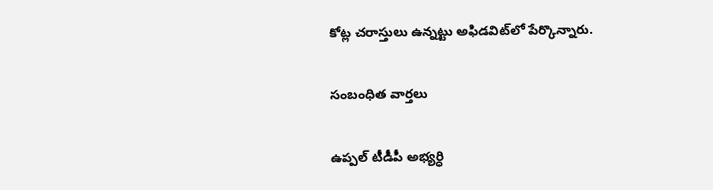కోట్ల చరాస్తులు ఉన్నట్టు అఫిడవిట్‌లో పేర్కొన్నారు.

సంబంధిత వార్తలు

ఉప్పల్ టీడీపీ అభ్యర్ధి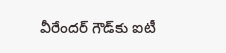వీరేందర్ గౌడ్‌‌కు ఐటీ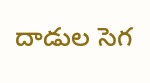దాడుల సెగ